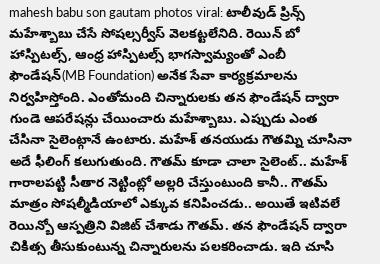mahesh babu son gautam photos viral: టాలీవుడ్ ప్రిన్స్ మహేశ్బాబు చేసే సోషల్సర్వీస్ వెలకట్టలేనిది. రెయిన్ బో హాస్పిటల్స్, ఆంధ్ర హాస్పిటల్స్ భాగస్వామ్యంతో ఎంబీ ఫౌండేషన్(MB Foundation) అనేక సేవా కార్యక్రమాలను నిర్వహిస్తోంది. ఎంతోమంది చిన్నారులకు తన ఫౌండేషన్ ద్వారా గుండె ఆపరేషన్లు చేయించారు మహేశ్బాబు. ఎప్పుడు ఎంత చేసినా సైలెంట్గానే ఉంటారు. మహేశ్ తనయుడు గౌతమ్ని చూసినా అదే ఫీలింగ్ కలుగుతుంది. గౌతమ్ కూడా చాలా సైలెంట్.. మహేశ్ గారాలపట్టి సీతార నెట్టింట్లో అల్లరి చేస్తుంటుంది కానీ.. గౌతమ్ మాత్రం సోషల్మీడియాలో ఎక్కువ కనిపించడు.. అయితే ఇటివలే రెయిన్బో ఆస్పత్రిని విజిట్ చేశాడు గౌతమ్. తన ఫౌండేషన్ ద్వారా చికిత్స తీసుకుంటున్న చిన్నారులను పలకరించాడు. ఇది చూసి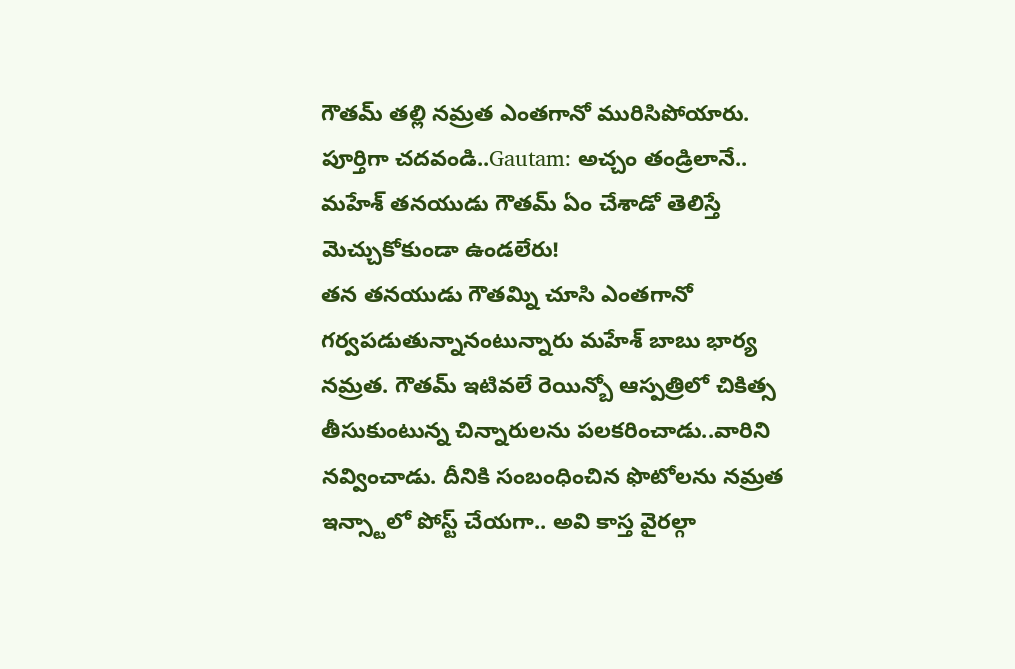గౌతమ్ తల్లి నమ్రత ఎంతగానో మురిసిపోయారు.
పూర్తిగా చదవండి..Gautam: అచ్చం తండ్రిలానే.. మహేశ్ తనయుడు గౌతమ్ ఏం చేశాడో తెలిస్తే మెచ్చుకోకుండా ఉండలేరు!
తన తనయుడు గౌతమ్ని చూసి ఎంతగానో గర్వపడుతున్నానంటున్నారు మహేశ్ బాబు భార్య నమ్రత. గౌతమ్ ఇటివలే రెయిన్బో ఆస్పత్రిలో చికిత్స తీసుకుంటున్న చిన్నారులను పలకరించాడు..వారిని నవ్వించాడు. దీనికి సంబంధించిన ఫొటోలను నమ్రత ఇన్స్టాలో పోస్ట్ చేయగా.. అవి కాస్త వైరల్గా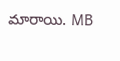మారాయి. MB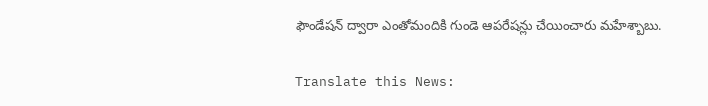ఫౌండేషన్ ద్వారా ఎంతోమందికి గుండె ఆపరేషన్లు చేయించారు మహేశ్బాబు.

Translate this News: